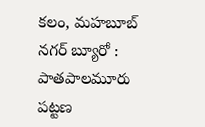కలం, మహబూబ్ నగర్ బ్యూరో : పాతపాలమూరు పట్టణ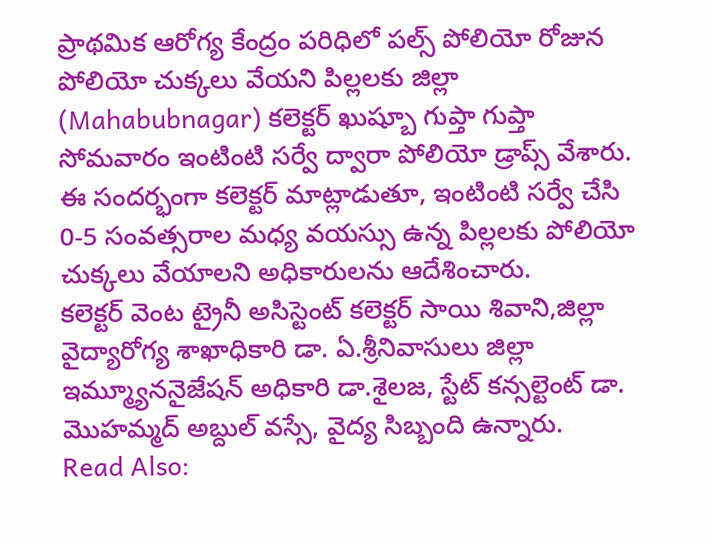ప్రాథమిక ఆరోగ్య కేంద్రం పరిధిలో పల్స్ పోలియో రోజున పోలియో చుక్కలు వేయని పిల్లలకు జిల్లా (Mahabubnagar) కలెక్టర్ ఖుష్బూ గుప్తా గుప్తా సోమవారం ఇంటింటి సర్వే ద్వారా పోలియో డ్రాప్స్ వేశారు. ఈ సందర్భంగా కలెక్టర్ మాట్లాడుతూ, ఇంటింటి సర్వే చేసి 0-5 సంవత్సరాల మధ్య వయస్సు ఉన్న పిల్లలకు పోలియో చుక్కలు వేయాలని అధికారులను ఆదేశించారు.
కలెక్టర్ వెంట ట్రైనీ అసిస్టెంట్ కలెక్టర్ సాయి శివాని,జిల్లా వైద్యారోగ్య శాఖాధికారి డా. ఏ.శ్రీనివాసులు జిల్లా ఇమ్మ్యూననైజేషన్ అధికారి డా.శైలజ, స్టేట్ కన్సల్టెంట్ డా. మొహమ్మద్ అబ్దుల్ వస్సే, వైద్య సిబ్బంది ఉన్నారు.
Read Also: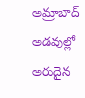అమ్రాబాద్ అడవుల్లో అరుదైన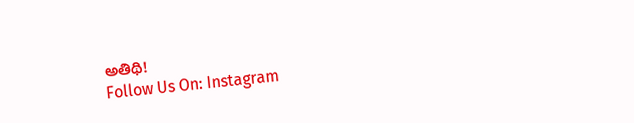అతిథి!
Follow Us On: Instagram